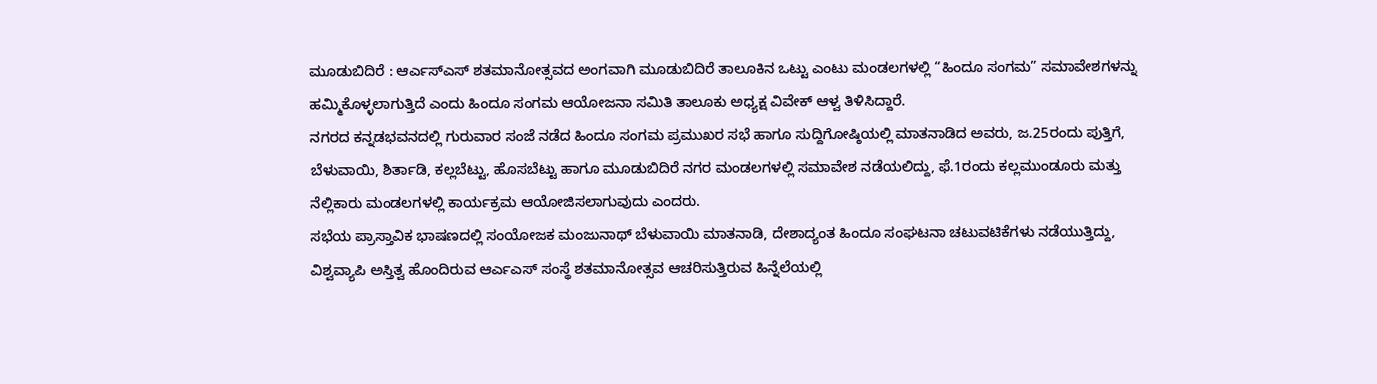ಮೂಡುಬಿದಿರೆ : ಆರ್ಎಸ್ಎಸ್ ಶತಮಾನೋತ್ಸವದ ಅಂಗವಾಗಿ ಮೂಡುಬಿದಿರೆ ತಾಲೂಕಿನ ಒಟ್ಟು ಎಂಟು ಮಂಡಲಗಳಲ್ಲಿ “ಹಿಂದೂ ಸಂಗಮ” ಸಮಾವೇಶಗಳನ್ನು ಹಮ್ಮಿಕೊಳ್ಳಲಾಗುತ್ತಿದೆ ಎಂದು ಹಿಂದೂ ಸಂಗಮ ಆಯೋಜನಾ ಸಮಿತಿ ತಾಲೂಕು ಅಧ್ಯಕ್ಷ ವಿವೇಕ್ ಆಳ್ವ ತಿಳಿಸಿದ್ದಾರೆ.
ನಗರದ ಕನ್ನಡಭವನದಲ್ಲಿ ಗುರುವಾರ ಸಂಜೆ ನಡೆದ ಹಿಂದೂ ಸಂಗಮ ಪ್ರಮುಖರ ಸಭೆ ಹಾಗೂ ಸುದ್ದಿಗೋಷ್ಠಿಯಲ್ಲಿ ಮಾತನಾಡಿದ ಅವರು, ಜ.25ರಂದು ಪುತ್ತಿಗೆ, ಬೆಳುವಾಯಿ, ಶಿರ್ತಾಡಿ, ಕಲ್ಲಬೆಟ್ಟು, ಹೊಸಬೆಟ್ಟು ಹಾಗೂ ಮೂಡುಬಿದಿರೆ ನಗರ ಮಂಡಲಗಳಲ್ಲಿ ಸಮಾವೇಶ ನಡೆಯಲಿದ್ದು, ಫೆ.1ರಂದು ಕಲ್ಲಮುಂಡೂರು ಮತ್ತು ನೆಲ್ಲಿಕಾರು ಮಂಡಲಗಳಲ್ಲಿ ಕಾರ್ಯಕ್ರಮ ಆಯೋಜಿಸಲಾಗುವುದು ಎಂದರು.
ಸಭೆಯ ಪ್ರಾಸ್ತಾವಿಕ ಭಾಷಣದಲ್ಲಿ ಸಂಯೋಜಕ ಮಂಜುನಾಥ್ ಬೆಳುವಾಯಿ ಮಾತನಾಡಿ, ದೇಶಾದ್ಯಂತ ಹಿಂದೂ ಸಂಘಟನಾ ಚಟುವಟಿಕೆಗಳು ನಡೆಯುತ್ತಿದ್ದು, ವಿಶ್ವವ್ಯಾಪಿ ಅಸ್ತಿತ್ವ ಹೊಂದಿರುವ ಆರ್ಎಎಸ್ ಸಂಸ್ಥೆ ಶತಮಾನೋತ್ಸವ ಆಚರಿಸುತ್ತಿರುವ ಹಿನ್ನೆಲೆಯಲ್ಲಿ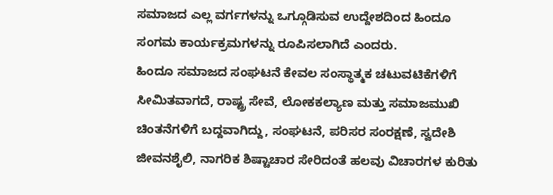ಸಮಾಜದ ಎಲ್ಲ ವರ್ಗಗಳನ್ನು ಒಗ್ಗೂಡಿಸುವ ಉದ್ದೇಶದಿಂದ ಹಿಂದೂ ಸಂಗಮ ಕಾರ್ಯಕ್ರಮಗಳನ್ನು ರೂಪಿಸಲಾಗಿದೆ ಎಂದರು.
ಹಿಂದೂ ಸಮಾಜದ ಸಂಘಟನೆ ಕೇವಲ ಸಂಸ್ಥಾತ್ಮಕ ಚಟುವಟಿಕೆಗಳಿಗೆ ಸೀಮಿತವಾಗದೆ, ರಾಷ್ಟ್ರ ಸೇವೆ, ಲೋಕಕಲ್ಯಾಣ ಮತ್ತು ಸಮಾಜಮುಖಿ ಚಿಂತನೆಗಳಿಗೆ ಬದ್ದವಾಗಿದ್ದು, ಸಂಘಟನೆ, ಪರಿಸರ ಸಂರಕ್ಷಣೆ, ಸ್ವದೇಶಿ ಜೀವನಶೈಲಿ, ನಾಗರಿಕ ಶಿಷ್ಟಾಚಾರ ಸೇರಿದಂತೆ ಹಲವು ವಿಚಾರಗಳ ಕುರಿತು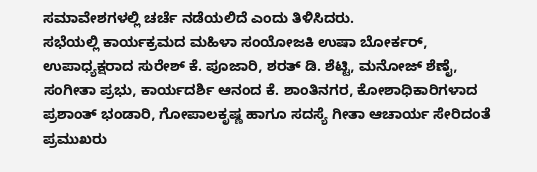ಸಮಾವೇಶಗಳಲ್ಲಿ ಚರ್ಚೆ ನಡೆಯಲಿದೆ ಎಂದು ತಿಳಿಸಿದರು.
ಸಭೆಯಲ್ಲಿ ಕಾರ್ಯಕ್ರಮದ ಮಹಿಳಾ ಸಂಯೋಜಕಿ ಉಷಾ ಬೋರ್ಕರ್, ಉಪಾಧ್ಯಕ್ಷರಾದ ಸುರೇಶ್ ಕೆ. ಪೂಜಾರಿ, ಶರತ್ ಡಿ. ಶೆಟ್ಟಿ, ಮನೋಜ್ ಶೆಣೈ, ಸಂಗೀತಾ ಪ್ರಭು, ಕಾರ್ಯದರ್ಶಿ ಆನಂದ ಕೆ. ಶಾಂತಿನಗರ, ಕೋಶಾಧಿಕಾರಿಗಳಾದ ಪ್ರಶಾಂತ್ ಭಂಡಾರಿ, ಗೋಪಾಲಕೃಷ್ಣ ಹಾಗೂ ಸದಸ್ಯೆ ಗೀತಾ ಆಚಾರ್ಯ ಸೇರಿದಂತೆ ಪ್ರಮುಖರು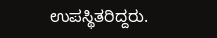ಉಪಸ್ಥಿತರಿದ್ದರು.